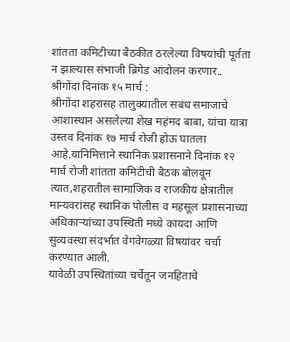शांतता कमिटीच्या बैठकीत ठरलेल्या विषयांची पूर्तता न झाल्यास संभाजी ब्रिगेड आंदोलन करणार..
श्रीगोंदा दिनांक १५ मार्च :
श्रीगोंदा शहरासह तालुक्यातील सबंध समाजाचे आशास्थान असलेल्या शेख महंमद बाबा, यांचा यात्रा उस्तव दिनांक १७ मार्च रोजी होऊ घातला आहे.यानिमित्ताने स्थानिक प्रशासनाने दिनांक १२ मार्च रोजी शांतता कमिटीची बैठक बोलवून त्यात,शहरातील सामाजिक व राजकीय क्षेत्रातील मान्यवरांसह स्थानिक पोलीस व महसूल प्रशासनाच्या अधिकाऱ्यांच्या उपस्थिती मध्ये कायदा आणि सुव्यवस्था संदर्भात वेगवेगळ्या विषयांवर चर्चा करण्यात आली.
यावेळी उपस्थितांच्या चर्चेतून जनहिताचे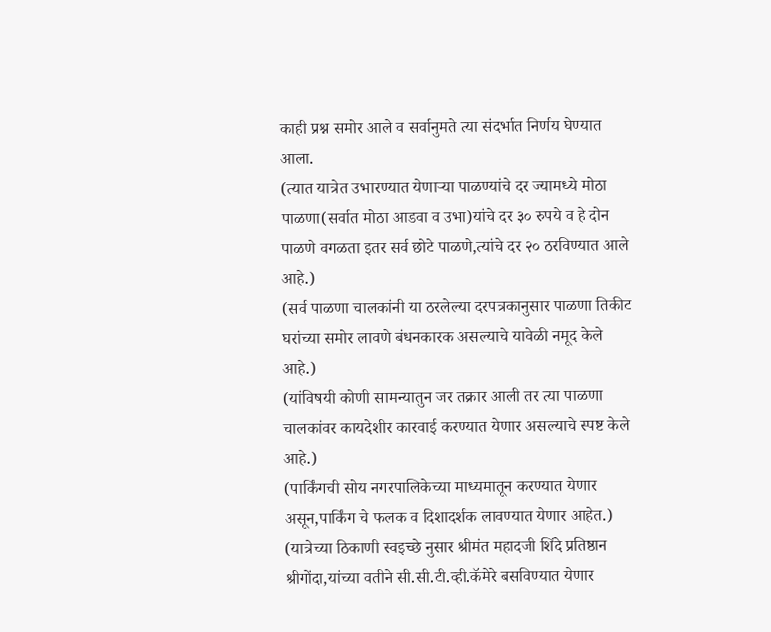काही प्रश्न समोर आले व सर्वानुमते त्या संदर्भात निर्णय घेण्यात आला.
(त्यात यात्रेत उभारण्यात येणाऱ्या पाळण्यांचे दर ज्यामध्ये मोठा पाळणा(सर्वात मोठा आडवा व उभा)यांचे दर ३० रुपये व हे दोन पाळणे वगळता इतर सर्व छोटे पाळणे,त्यांचे दर २० ठरविण्यात आले आहे.)
(सर्व पाळणा चालकांनी या ठरलेल्या दरपत्रकानुसार पाळणा तिकीट घरांच्या समोर लावणे बंधनकारक असल्याचे यावेळी नमूद केले आहे.)
(यांविषयी कोणी सामन्यातुन जर तक्रार आली तर त्या पाळणा चालकांवर कायदेशीर कारवाई करण्यात येणार असल्याचे स्पष्ट केले आहे.)
(पार्किंगची सोय नगरपालिकेच्या माध्यमातून करण्यात येणार असून,पार्किंग चे फलक व दिशादर्शक लावण्यात येणार आहेत.)
(यात्रेच्या ठिकाणी स्वइच्छे नुसार श्रीमंत महादजी शिंदे प्रतिष्ठान श्रीगोंदा,यांच्या वतीने सी.सी.टी.व्ही.कॅमेरे बसविण्यात येणार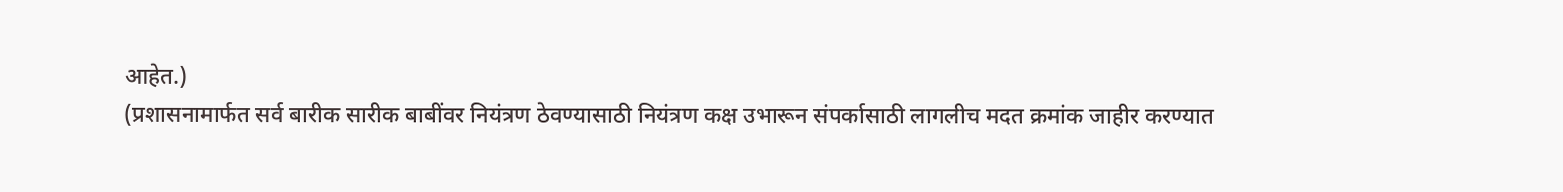आहेत.)
(प्रशासनामार्फत सर्व बारीक सारीक बाबींवर नियंत्रण ठेवण्यासाठी नियंत्रण कक्ष उभारून संपर्कासाठी लागलीच मदत क्रमांक जाहीर करण्यात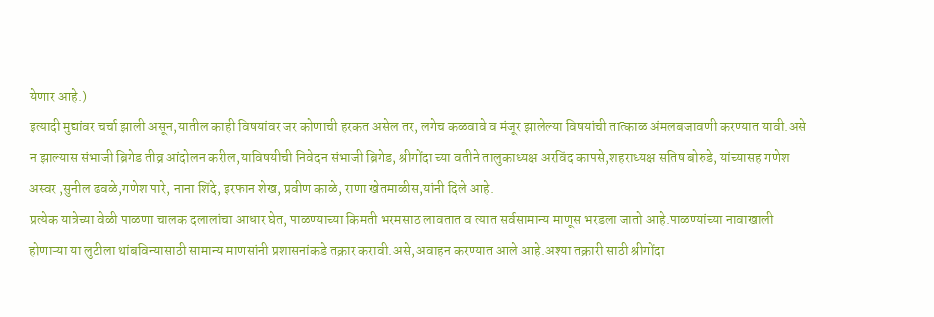येणार आहे.)
इत्यादी मुद्यांवर चर्चा झाली असून,यातील काही विषयांवर जर कोणाची हरकत असेल तर, लगेच कळवावे व मंजूर झालेल्या विषयांची तात्काळ अंमलबजावणी करण्यात यावी.असे न झाल्यास संभाजी ब्रिगेड तीव्र आंदोलन करील,याविषयीची निवेदन संभाजी ब्रिगेड, श्रीगोंदा च्या वतीने तालुकाध्यक्ष अरविंद कापसे,शहराध्यक्ष सतिष बोरुडे, यांच्यासह गणेश अस्वर ,सुनील ढवळे,गणेश पारे, नाना शिंदे, इरफान शेख, प्रवीण काळे, राणा खेतमाळीस,यांनी दिले आहे.
प्रत्येक यात्रेच्या वेळी पाळणा चालक दलालांचा आधार घेत, पाळण्याच्या किमती भरमसाठ लावतात व त्यात सर्वसामान्य माणूस भरडला जातो आहे.पाळण्यांच्या नावाखाली होणाऱ्या या लुटीला थांबविन्यासाठी सामान्य माणसांनी प्रशासनांकडे तक्रार करावी.असे,अवाहन करण्यात आले आहे.अश्या तक्रारी साठी श्रीगोंदा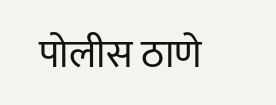पोलीस ठाणे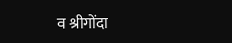व श्रीगोंदा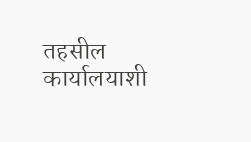तहसील कार्यालयाशी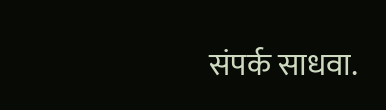संपर्क साधवा.